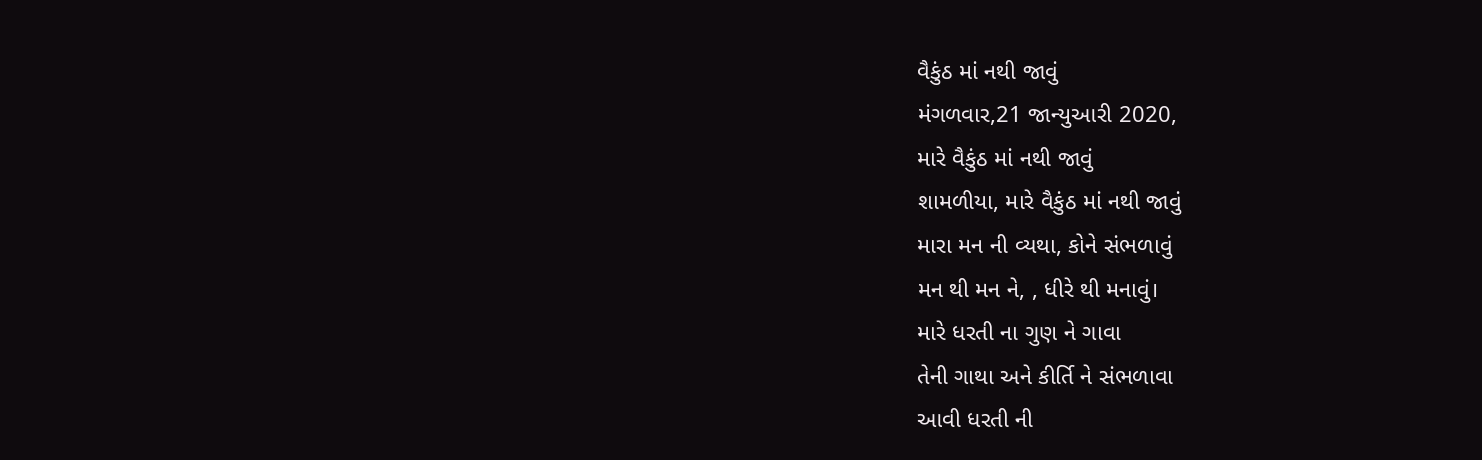વૈકુંઠ માં નથી જાવું
મંગળવાર,21 જાન્યુઆરી 2020,
મારે વૈકુંઠ માં નથી જાવું
શામળીયા, મારે વૈકુંઠ માં નથી જાવું
મારા મન ની વ્યથા, કોને સંભળાવું
મન થી મન ને, , ધીરે થી મનાવું।
મારે ધરતી ના ગુણ ને ગાવા
તેની ગાથા અને કીર્તિ ને સંભળાવા
આવી ધરતી ની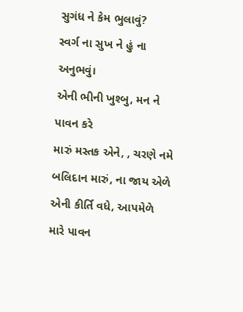સુગંધ ને કેમ ભુલાવું?
સ્વર્ગ ના સુખ ને હું ના અનુભવું।
એની ભીની ખુશ્બુ, મન ને પાવન કરે
મારું મસ્તક એને, , ચરણે નમે
બલિદાન મારું, ના જાય એળે
એની કીર્તિ વધે, આપમેળે
મારે પાવન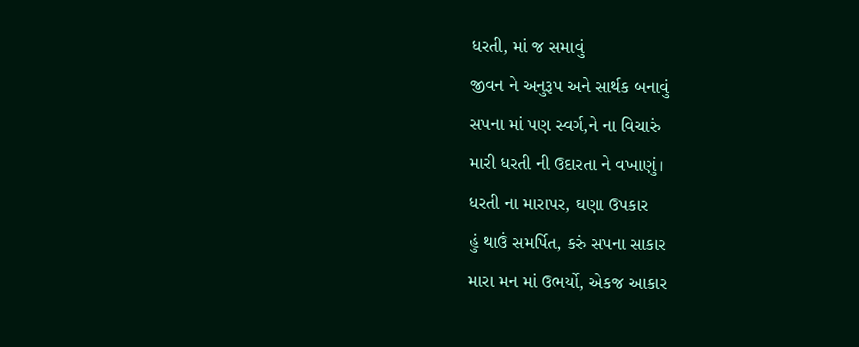ધરતી, માં જ સમાવું
જીવન ને અનુરૂપ અને સાર્થક બનાવું
સપના માં પણ સ્વર્ગ,ને ના વિચારું
મારી ધરતી ની ઉદારતા ને વખાણું।
ધરતી ના મારાપર, ઘણા ઉપકાર
હું થાઉં સમર્પિત, કરું સપના સાકાર
મારા મન માં ઉભર્યો, એકજ આકાર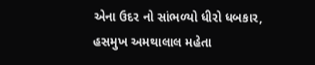એના ઉદર નો સાંભળ્યો ધીરો ધબકાર,
હસમુખ અમથાલાલ મહેતા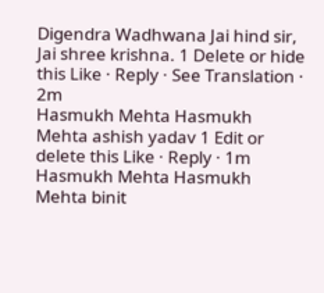Digendra Wadhwana Jai hind sir, Jai shree krishna. 1 Delete or hide this Like · Reply · See Translation · 2m
Hasmukh Mehta Hasmukh Mehta ashish yadav 1 Edit or delete this Like · Reply · 1m
Hasmukh Mehta Hasmukh Mehta binit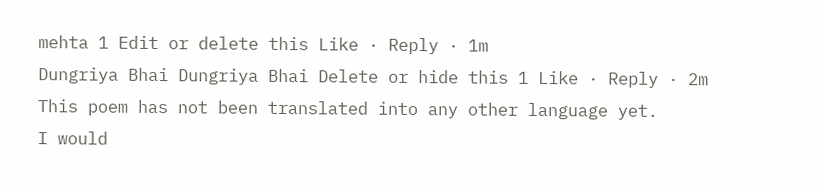mehta 1 Edit or delete this Like · Reply · 1m
Dungriya Bhai Dungriya Bhai Delete or hide this 1 Like · Reply · 2m
This poem has not been translated into any other language yet.
I would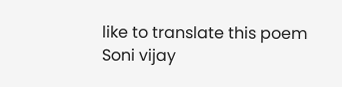like to translate this poem
Soni vijay